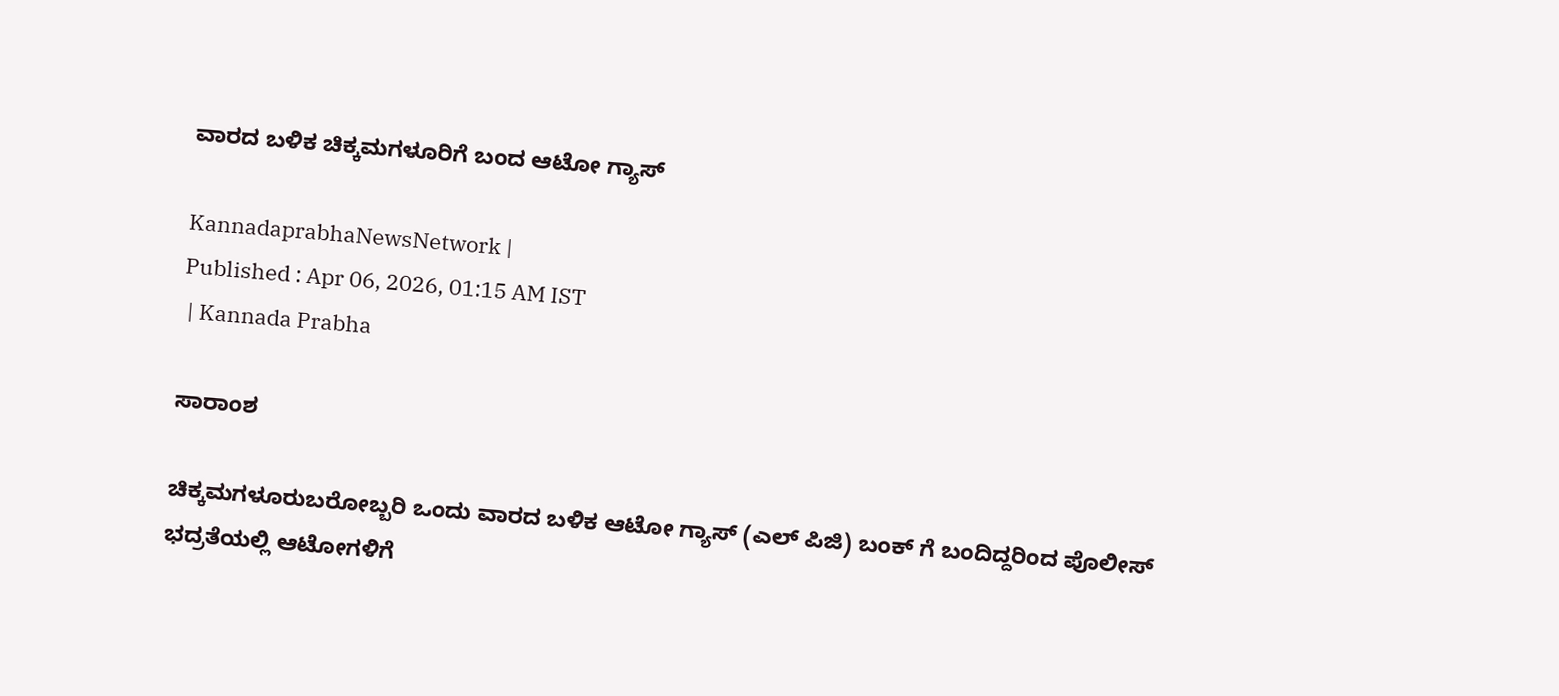ವಾರದ ಬಳಿಕ ಚಿಕ್ಕಮಗಳೂರಿಗೆ ಬಂದ ಆಟೋ ಗ್ಯಾಸ್

KannadaprabhaNewsNetwork |
Published : Apr 06, 2026, 01:15 AM IST
 | Kannada Prabha

ಸಾರಾಂಶ

ಚಿಕ್ಕಮಗಳೂರುಬರೋಬ್ಬರಿ ಒಂದು ವಾರದ ಬಳಿಕ ಆಟೋ ಗ್ಯಾಸ್ (ಎಲ್ ಪಿಜಿ) ಬಂಕ್ ಗೆ ಬಂದಿದ್ದರಿಂದ ಪೊಲೀಸ್ ಭದ್ರತೆಯಲ್ಲಿ ಆಟೋಗಳಿಗೆ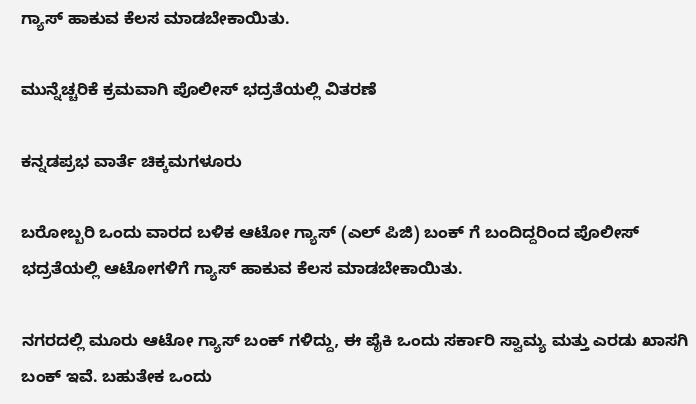ಗ್ಯಾಸ್‌ ಹಾಕುವ ಕೆಲಸ ಮಾಡಬೇಕಾಯಿತು.

ಮುನ್ನೆಚ್ಚರಿಕೆ ಕ್ರಮವಾಗಿ ಪೊಲೀಸ್ ಭದ್ರತೆಯಲ್ಲಿ ವಿತರಣೆ

ಕನ್ನಡಪ್ರಭ ವಾರ್ತೆ ಚಿಕ್ಕಮಗಳೂರು

ಬರೋಬ್ಬರಿ ಒಂದು ವಾರದ ಬಳಿಕ ಆಟೋ ಗ್ಯಾಸ್ (ಎಲ್ ಪಿಜಿ) ಬಂಕ್ ಗೆ ಬಂದಿದ್ದರಿಂದ ಪೊಲೀಸ್ ಭದ್ರತೆಯಲ್ಲಿ ಆಟೋಗಳಿಗೆ ಗ್ಯಾಸ್‌ ಹಾಕುವ ಕೆಲಸ ಮಾಡಬೇಕಾಯಿತು.

ನಗರದಲ್ಲಿ ಮೂರು ಆಟೋ ಗ್ಯಾಸ್ ಬಂಕ್ ಗಳಿದ್ದು, ಈ ಪೈಕಿ ಒಂದು ಸರ್ಕಾರಿ ಸ್ವಾಮ್ಯ ಮತ್ತು ಎರಡು ಖಾಸಗಿ ಬಂಕ್ ಇವೆ. ಬಹುತೇಕ ಒಂದು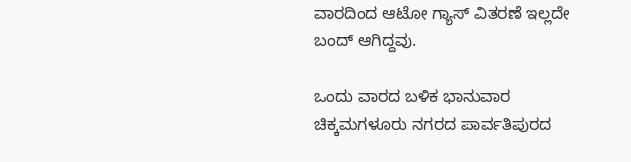ವಾರದಿಂದ ಆಟೋ ಗ್ಯಾಸ್ ವಿತರಣೆ ಇಲ್ಲದೇ ಬಂದ್ ಆಗಿದ್ದವು.

ಒಂದು ವಾರದ ಬಳಿಕ ಭಾನುವಾರ ಚಿಕ್ಕಮಗಳೂರು ನಗರದ ಪಾರ್ವತಿಪುರದ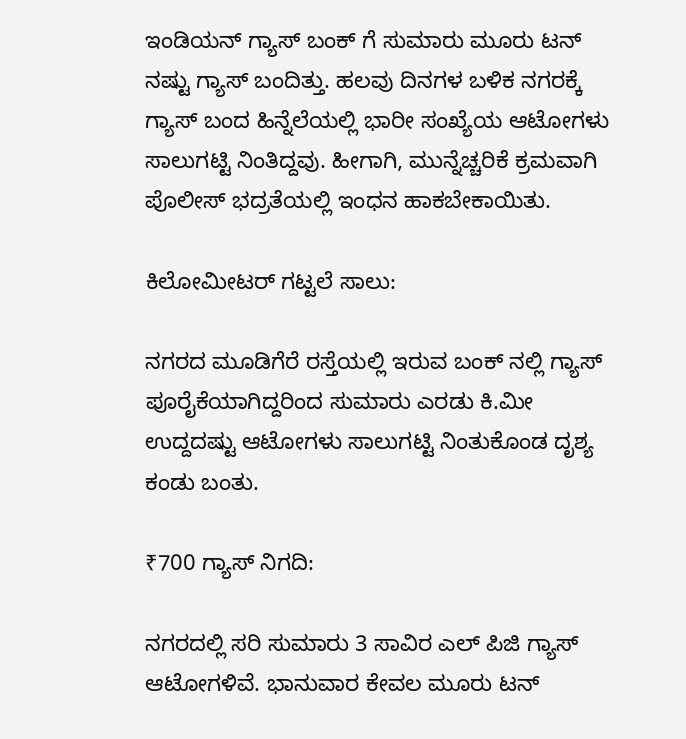ಇಂಡಿಯನ್ ಗ್ಯಾಸ್ ಬಂಕ್ ಗೆ ಸುಮಾರು ಮೂರು ಟನ್ ನಷ್ಟು ಗ್ಯಾಸ್ ಬಂದಿತ್ತು. ಹಲವು ದಿನಗಳ ಬಳಿಕ ನಗರಕ್ಕೆ ಗ್ಯಾಸ್ ಬಂದ ಹಿನ್ನೆಲೆಯಲ್ಲಿ ಭಾರೀ ಸಂಖ್ಯೆಯ ಆಟೋಗಳು ಸಾಲುಗಟ್ಟಿ ನಿಂತಿದ್ದವು. ಹೀಗಾಗಿ, ಮುನ್ನೆಚ್ಚರಿಕೆ ಕ್ರಮವಾಗಿ ಪೊಲೀಸ್ ಭದ್ರತೆಯಲ್ಲಿ ಇಂಧನ ಹಾಕಬೇಕಾಯಿತು.

ಕಿಲೋಮೀಟರ್ ಗಟ್ಟಲೆ ಸಾಲು:

ನಗರದ ಮೂಡಿಗೆರೆ ರಸ್ತೆಯಲ್ಲಿ ಇರುವ ಬಂಕ್ ನಲ್ಲಿ ಗ್ಯಾಸ್ ಪೂರೈಕೆಯಾಗಿದ್ದರಿಂದ ಸುಮಾರು ಎರಡು ಕಿ.ಮೀ ಉದ್ದದಷ್ಟು ಆಟೋಗಳು ಸಾಲುಗಟ್ಟಿ ನಿಂತುಕೊಂಡ ದೃಶ್ಯ ಕಂಡು ಬಂತು.

₹700 ಗ್ಯಾಸ್ ನಿಗದಿ:

ನಗರದಲ್ಲಿ ಸರಿ ಸುಮಾರು 3 ಸಾವಿರ ಎಲ್ ಪಿಜಿ ಗ್ಯಾಸ್ ಆಟೋಗಳಿವೆ. ಭಾನುವಾರ ಕೇವಲ ಮೂರು ಟನ್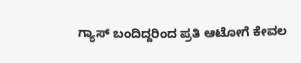ಗ್ಯಾಸ್ ಬಂದಿದ್ದರಿಂದ ಪ್ರತಿ ಆಟೋಗೆ ಕೇವಲ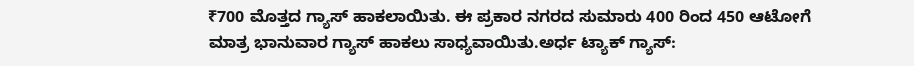₹700 ಮೊತ್ತದ ಗ್ಯಾಸ್ ಹಾಕಲಾಯಿತು. ಈ ಪ್ರಕಾರ ನಗರದ ಸುಮಾರು‌ 400 ರಿಂದ 450 ಆಟೋಗೆ ಮಾತ್ರ ಭಾನುವಾರ ಗ್ಯಾಸ್ ಹಾಕಲು ಸಾಧ್ಯವಾಯಿತು.ಅರ್ಧ ಟ್ಯಾಕ್ ಗ್ಯಾಸ್: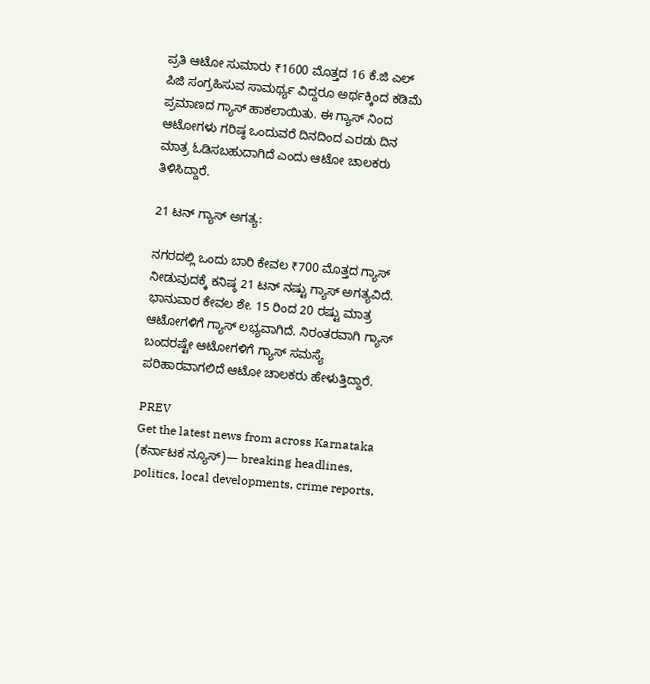ಪ್ರತಿ ಆಟೋ ಸುಮಾರು ₹1600 ಮೊತ್ತದ 16 ಕೆ.ಜಿ‌ ಎಲ್ ಪಿಜಿ ಸಂಗ್ರಹಿಸುವ ಸಾಮರ್ಥ್ಯ ವಿದ್ದರೂ ಅರ್ಥಕ್ಕಿಂದ ಕಡಿಮೆ ಪ್ರಮಾಣದ ಗ್ಯಾಸ್ ಹಾಕಲಾಯಿತು. ಈ ಗ್ಯಾಸ್ ನಿಂದ ಆಟೋಗಳು ಗರಿಷ್ಠ ಒಂದುವರೆ ದಿನದಿಂದ ಎರಡು ದಿನ ಮಾತ್ರ ಓಡಿಸಬಹುದಾಗಿದೆ ಎಂದು ಆಟೋ ಚಾಲಕರು ತಿಳಿಸಿದ್ದಾರೆ.

21 ಟನ್ ಗ್ಯಾಸ್ ಅಗತ್ಯ:

ನಗರದಲ್ಲಿ ಒಂದು ಬಾರಿ ಕೇವಲ ₹700 ಮೊತ್ತದ ಗ್ಯಾಸ್ ನೀಡುವುದಕ್ಕೆ ಕನಿಷ್ಠ 21 ಟನ್ ನಷ್ಟು ಗ್ಯಾಸ್ ಅಗತ್ಯವಿದೆ. ಭಾನುವಾರ ಕೇವಲ ಶೇ. 15 ರಿಂದ 20 ರಷ್ಟು ಮಾತ್ರ ಆಟೋಗಳಿಗೆ ಗ್ಯಾಸ್ ಲಭ್ಯವಾಗಿದೆ‌‌. ನಿರಂತರವಾಗಿ ಗ್ಯಾಸ್ ಬಂದರಷ್ಟೇ ಆಟೋಗಳಿಗೆ ಗ್ಯಾಸ್ ಸಮಸ್ಯೆ ಪರಿಹಾರವಾಗಲಿದೆ ಆಟೋ ಚಾಲಕರು ಹೇಳುತ್ತಿದ್ದಾರೆ.

PREV
Get the latest news from across Karnataka (ಕರ್ನಾಟಕ ನ್ಯೂಸ್)— breaking headlines, politics, local developments, crime reports,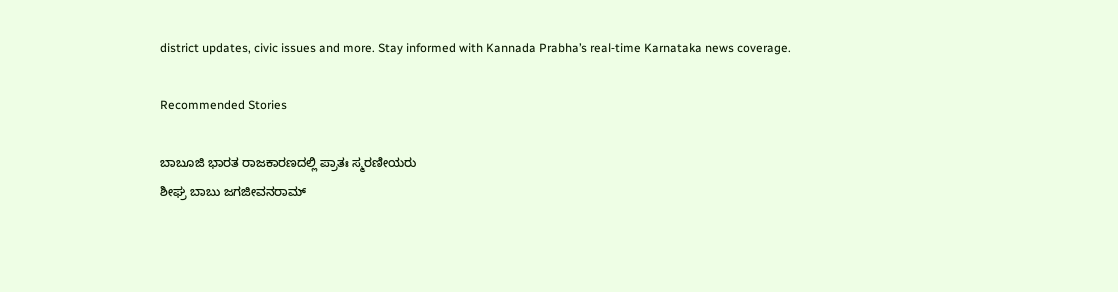district updates, civic issues and more. Stay informed with Kannada Prabha’s real‑time Karnataka news coverage.

Recommended Stories

ಬಾಬೂಜಿ ಭಾರತ ರಾಜಕಾರಣದಲ್ಲಿ ಪ್ರಾತಃ ಸ್ಮರಣೀಯರು
ಶೀಘ್ರ ಬಾಬು ಜಗಜೀವನರಾಮ್‌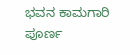ಭವನ ಕಾಮಗಾರಿ ಪೂರ್ಣ